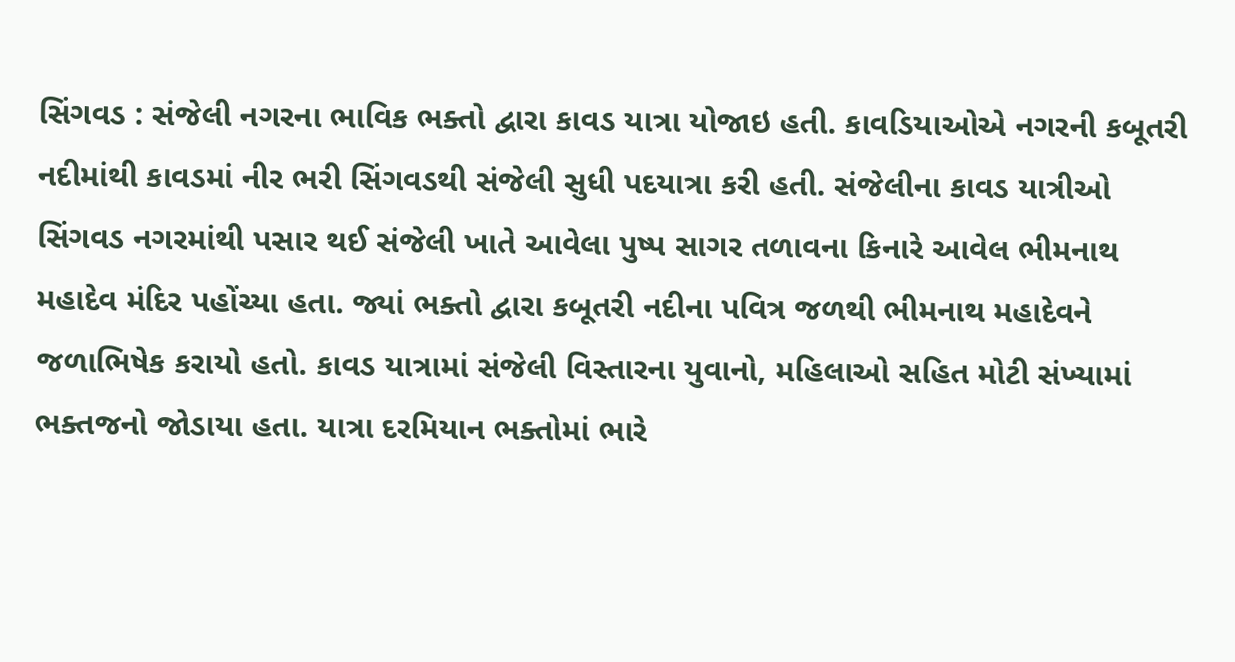સિંગવડ : સંજેલી નગરના ભાવિક ભક્તો દ્વારા કાવડ યાત્રા યોજાઇ હતી. કાવડિયાઓએ નગરની કબૂતરી નદીમાંથી કાવડમાં નીર ભરી સિંગવડથી સંજેલી સુધી પદયાત્રા કરી હતી. સંજેલીના કાવડ યાત્રીઓ સિંગવડ નગરમાંથી પસાર થઈ સંજેલી ખાતે આવેલા પુષ્પ સાગર તળાવના કિનારે આવેલ ભીમનાથ મહાદેવ મંદિર પહોંચ્યા હતા. જ્યાં ભક્તો દ્વારા કબૂતરી નદીના પવિત્ર જળથી ભીમનાથ મહાદેવને જળાભિષેક કરાયો હતો. કાવડ યાત્રામાં સંજેલી વિસ્તારના યુવાનો, મહિલાઓ સહિત મોટી સંખ્યામાં ભક્તજનો જોડાયા હતા. યાત્રા દરમિયાન ભક્તોમાં ભારે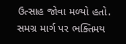ઉત્સાહ જોવા મળ્યો હતો. સમગ્ર માર્ગ પર ભક્તિમય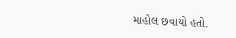માહોલ છવાયો હતો.